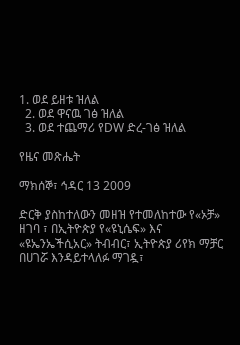1. ወደ ይዘቱ ዝለል
  2. ወደ ዋናዉ ገፅ ዝለል
  3. ወደ ተጨማሪ የDW ድረ-ገፅ ዝለል

የዜና መጽሔት

ማክሰኞ፣ ኅዳር 13 2009

ድርቅ ያስከተለውን መዘዝ የተመለከተው የ«ኦቻ» ዘገባ ፣ በኢትዮጵያ የ«ዩኒሴፍ» እና «ዩኤንኤችሲአር» ትብብር፣ ኢትዮጵያ ሪየክ ማቻር በሀገሯ እንዳይተላለፉ ማገዷ፣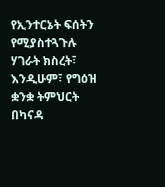የኢንተርኔት ፍሰትን የሚያስተጓጉሉ ሃገራት ክስረት፣ እንዲሁም፣ የግዕዝ ቋንቋ ትምህርት በካናዳ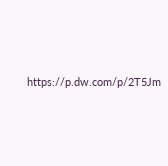https://p.dw.com/p/2T5Jm